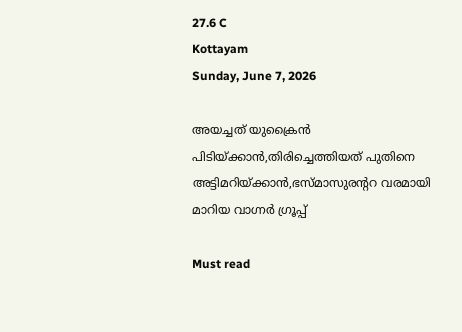27.6 C
Kottayam
Sunday, June 7, 2026

അയച്ചത് യുക്രൈന്‍ പിടിയ്ക്കാന്‍,തിരിച്ചെത്തിയത് പുതിനെ അട്ടിമറിയ്ക്കാന്‍,ഭസ്മാസുരന്ററ വരമായി മാറിയ വാഗ്നര്‍ ഗ്രൂപ്പ്‌

Must read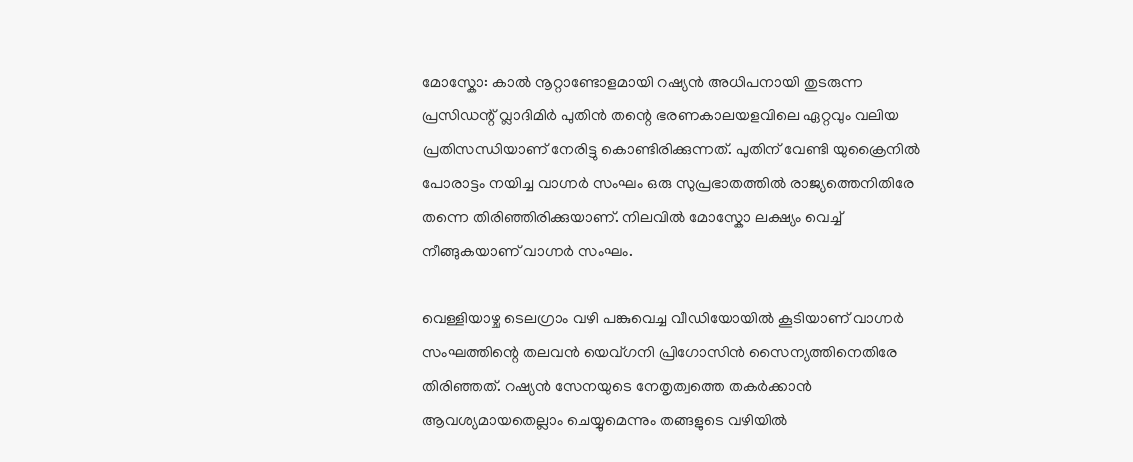മോസ്കോ: കാല്‍ നൂറ്റാണ്ടോളമായി റഷ്യന്‍ അധിപനായി തുടരുന്ന പ്രസിഡന്റ് വ്ലാദിമിർ പുതിൻ തന്റെ ഭരണകാലയളവിലെ ഏറ്റവും വലിയ പ്രതിസന്ധിയാണ് നേരിട്ടു കൊണ്ടിരിക്കുന്നത്. പുതിന് വേണ്ടി യുക്രൈനിൽ പോരാട്ടം നയിച്ച വാഗ്നർ സംഘം ഒരു സുപ്രഭാതത്തിൽ രാജ്യത്തെനിതിരേ തന്നെ തിരിഞ്ഞിരിക്കുയാണ്. നിലവിൽ മോസ്കോ ലക്ഷ്യം വെച്ച് നീങ്ങുകയാണ് വാഗ്നർ സംഘം.

വെള്ളിയാഴ്ച ടെലഗ്രാം വഴി പങ്കുവെച്ച വീഡിയോയിൽ കൂടിയാണ് വാഗ്നർ സംഘത്തിന്റെ തലവൻ യെവ്ഗനി പ്രിഗോസിൻ സൈന്യത്തിനെതിരേ തിരിഞ്ഞത്. റഷ്യൻ സേനയുടെ നേതൃത്വത്തെ തകർക്കാൻ ആവശ്യമായതെല്ലാം ചെയ്യുമെന്നും തങ്ങളുടെ വഴിയിൽ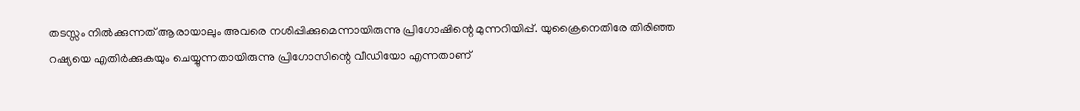തടസ്സം നിൽക്കുന്നത് ആരായാലും അവരെ നശിപ്പിക്കുമെന്നായിരുന്നു പ്രിഗോഷിന്റെ മുന്നറിയിപ്പ്. യുക്രൈനെതിരേ തിരിഞ്ഞ റഷ്യയെ എതിർക്കുകയും ചെയ്യുന്നതായിരുന്നു പ്രിഗോസിന്റെ വീഡിയോ എന്നതാണ്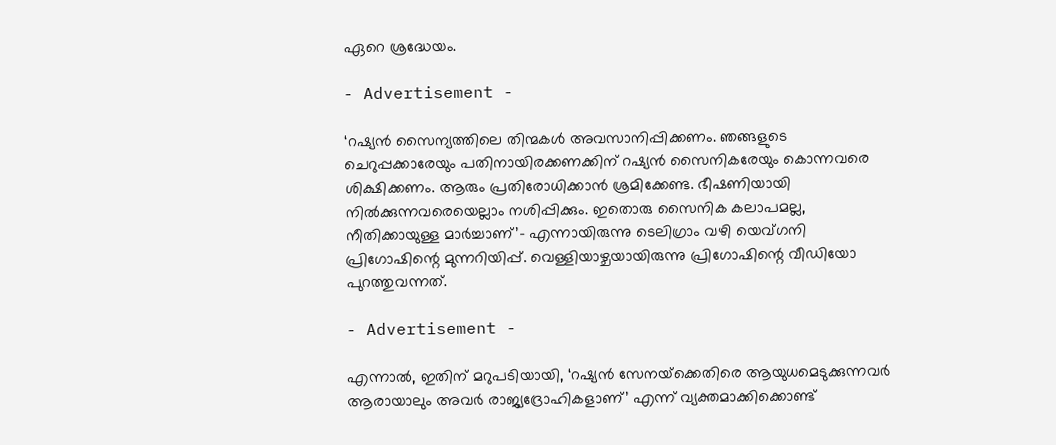ഏറെ ശ്രദ്ധേയം.

- Advertisement -

‘റഷ്യന്‍ സൈന്യത്തിലെ തിന്മകള്‍ അവസാനിപ്പിക്കണം. ഞങ്ങളുടെ ചെറുപ്പക്കാരേയും പതിനായിരക്കണക്കിന് റഷ്യന്‍ സൈനികരേയും കൊന്നവരെ ശിക്ഷിക്കണം. ആരും പ്രതിരോധിക്കാന്‍ ശ്രമിക്കേണ്ട. ഭീഷണിയായി നില്‍ക്കുന്നവരെയെല്ലാം നശിപ്പിക്കും. ഇതൊരു സൈനിക കലാപമല്ല, നീതിക്കായുള്ള മാര്‍ച്ചാണ്’- എന്നായിരുന്നു ടെലിഗ്രാം വഴി യെവ്ഗനി പ്രിഗോഷിന്റെ മുന്നറിയിപ്പ്. വെള്ളിയാഴ്ചയായിരുന്നു പ്രിഗോഷിന്റെ വീഡിയോ പുറത്തുവന്നത്.

- Advertisement -

എന്നാൽ, ഇതിന് മറുപടിയായി, ‘റഷ്യന്‍ സേനയ്‌ക്കെതിരെ ആയുധമെടുക്കുന്നവര്‍ ആരായാലും അവര്‍ രാജ്യദ്രോഹികളാണ്’ എന്ന് വ്യക്തമാക്കിക്കൊണ്ട്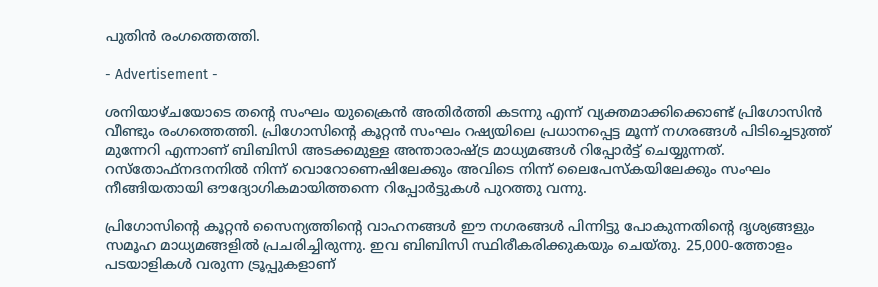പുതിൻ രംഗത്തെത്തി.

- Advertisement -

ശനിയാഴ്ചയോടെ തന്റെ സംഘം യുക്രൈൻ അതിർത്തി കടന്നു എന്ന് വ്യക്തമാക്കിക്കൊണ്ട് പ്രിഗോസിൻ വീണ്ടും രംഗത്തെത്തി. പ്രിഗോസിന്റെ കൂറ്റൻ സംഘം റഷ്യയിലെ പ്രധാനപ്പെട്ട മൂന്ന് നഗരങ്ങൾ പിടിച്ചെടുത്ത് മുന്നേറി എന്നാണ് ബിബിസി അടക്കമുള്ള അന്താരാഷ്ട്ര മാധ്യമങ്ങൾ റിപ്പോർട്ട് ചെയ്യുന്നത്. റസ്തോഫ്നദനനിൽ നിന്ന് വൊറോണെഷിലേക്കും അവിടെ നിന്ന് ലൈപേസ്കയിലേക്കും സംഘം നീങ്ങിയതായി ഔദ്യോഗികമായിത്തന്നെ റിപ്പോർട്ടുകൾ പുറത്തു വന്നു.

പ്രിഗോസിന്റെ കൂറ്റൻ സൈന്യത്തിന്റെ വാഹനങ്ങൾ ഈ നഗരങ്ങൾ പിന്നിട്ടു പോകുന്നതിന്റെ ദൃശ്യങ്ങളും സമൂഹ മാധ്യമങ്ങളിൽ പ്രചരിച്ചിരുന്നു. ഇവ ബിബിസി സ്ഥിരീകരിക്കുകയും ചെയ്തു. 25,000-ത്തോളം പടയാളികള്‍ വരുന്ന ട്രൂപ്പുകളാണ്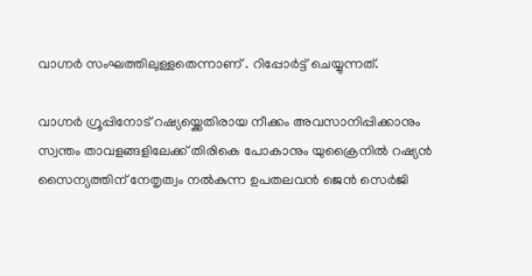വാഗ്നർ സംഘത്തിലുള്ളതെന്നാണ് . റിപ്പോർട്ട് ചെയ്യുന്നത്.

വാഗ്നർ ഗ്രൂപ്പിനോട് റഷ്യയ്ക്കെതിരായ നീക്കം അവസാനിപ്പിക്കാനും സ്വന്തം താവളങ്ങളിലേക്ക് തിരികെ പോകാനും യുക്രൈനില്‍ റഷ്യന്‍ സൈന്യത്തിന് നേതൃത്വം നല്‍കുന്ന ഉപതലവന്‍ ജെന്‍ സെര്‍ജി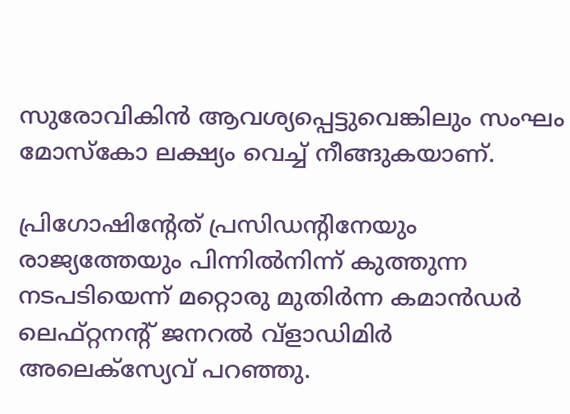സുരോവികിന്‍ ആവശ്യപ്പെട്ടുവെങ്കിലും സംഘം മോസ്കോ ലക്ഷ്യം വെച്ച് നീങ്ങുകയാണ്.

പ്രിഗോഷിന്റേത് പ്രസിഡന്റിനേയും രാജ്യത്തേയും പിന്നില്‍നിന്ന് കുത്തുന്ന നടപടിയെന്ന് മറ്റൊരു മുതിര്‍ന്ന കമാന്‍ഡര്‍ ലെഫ്റ്റനന്റ് ജനറല്‍ വ്‌ളാഡിമിര്‍ അലെക്‌സ്യേവ് പറഞ്ഞു.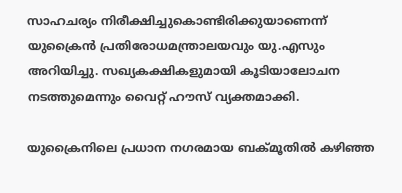സാഹചര്യം നിരീക്ഷിച്ചുകൊണ്ടിരിക്കുയാണെന്ന് യുക്രൈൻ പ്രതിരോധമന്ത്രാലയവും യു.എസും അറിയിച്ചു. സഖ്യകക്ഷികളുമായി കൂടിയാലോചന നടത്തുമെന്നും വൈറ്റ് ഹൗസ് വ്യക്തമാക്കി.

യുക്രൈനിലെ പ്രധാന നഗരമായ ബക്മൂതില്‍ കഴിഞ്ഞ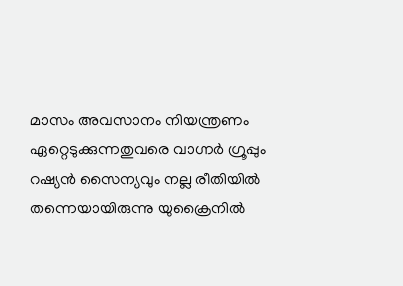മാസം അവസാനം നിയന്ത്രണം ഏറ്റെടുക്കുന്നതുവരെ വാഗ്നര്‍ ഗ്രൂപ്പും റഷ്യന്‍ സൈന്യവും നല്ല രീതിയിൽ തന്നെയായിരുന്നു യുക്രൈനിൽ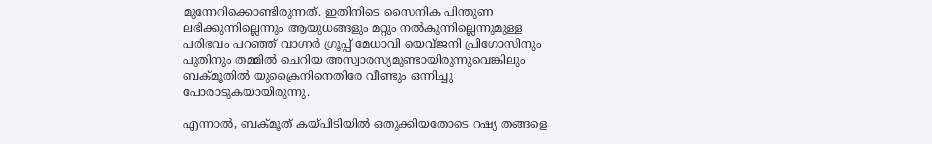മുന്നേറിക്കൊണ്ടിരുന്നത്. ഇതിനിടെ സൈനിക പിന്തുണ ലഭിക്കുന്നില്ലെന്നും ആയുധങ്ങളും മറ്റും നല്‍കുന്നില്ലെന്നുമുള്ള പരിഭവം പറഞ്ഞ് വാഗ്നര്‍ ഗ്രൂപ്പ് മേധാവി യെവ്ജനി പ്രിഗോസിനും പുതിനും തമ്മില്‍ ചെറിയ അസ്വാരസ്യമുണ്ടായിരുന്നുവെങ്കിലും ബക്മൂതില്‍ യുക്രൈനിനെതിരേ വീണ്ടും ഒന്നിച്ചു പോരാടുകയായിരുന്നു.

എന്നാല്‍, ബക്മൂത് കയ്പിടിയില്‍ ഒതുക്കിയതോടെ റഷ്യ തങ്ങളെ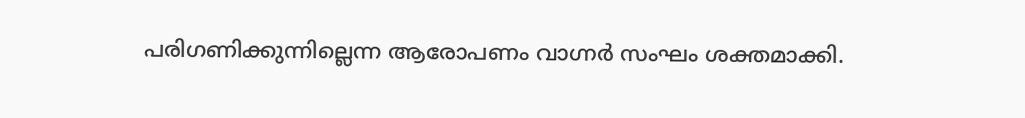പരിഗണിക്കുന്നില്ലെന്ന ആരോപണം വാഗ്നർ സംഘം ശക്തമാക്കി.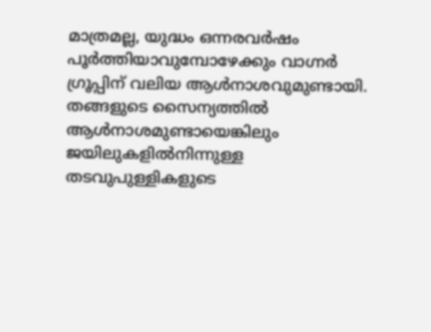മാത്രമല്ല, യുദ്ധം ഒന്നരവര്‍ഷം പൂര്‍ത്തിയാവുമ്പോഴേക്കും വാഗ്നര്‍ ഗ്രൂപ്പിന് വലിയ ആള്‍നാശവുമുണ്ടായി. തങ്ങളുടെ സൈന്യത്തില്‍ ആള്‍നാശമുണ്ടായെങ്കിലും ജയിലുകളില്‍നിന്നുള്ള തടവുപുള്ളികളുടെ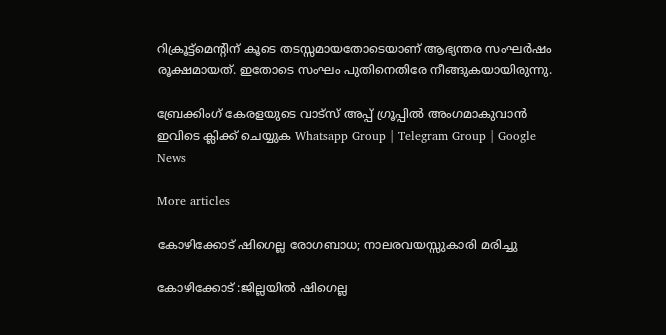റിക്രൂട്ട്‌മെന്റിന് കൂടെ തടസ്സമായതോടെയാണ് ആഭ്യന്തര സംഘര്‍ഷം രൂക്ഷമായത്. ഇതോടെ സംഘം പുതിനെതിരേ നീങ്ങുകയായിരുന്നു.

ബ്രേക്കിംഗ് കേരളയുടെ വാട്സ് അപ്പ് ഗ്രൂപ്പിൽ അംഗമാകുവാൻ ഇവിടെ ക്ലിക്ക് ചെയ്യുക Whatsapp Group | Telegram Group | Google News

More articles

കോഴിക്കോട് ഷിഗെല്ല രോഗബാധ; നാലരവയസ്സുകാരി മരിച്ചു

കോഴിക്കോട് :ജില്ലയിൽ ഷിഗെല്ല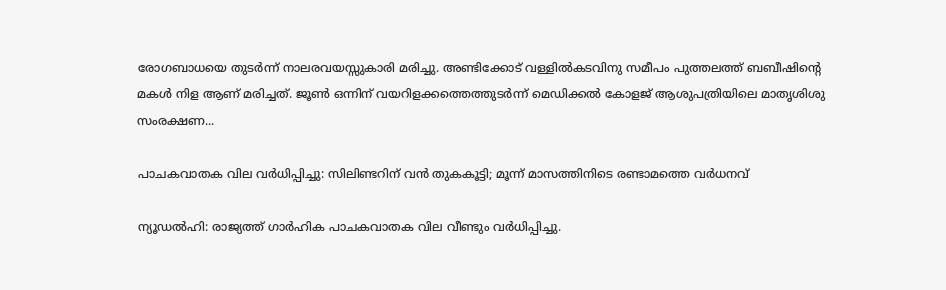രോഗബാധയെ തുടർന്ന് നാലരവയസ്സുകാരി മരിച്ചു. അണ്ടിക്കോട് വള്ളിൽകടവിനു സമീപം പുത്തലത്ത് ബബീഷിന്റെ മകൾ നിള ആണ് മരിച്ചത്. ജൂൺ ഒന്നിന് വയറിളക്കത്തെത്തുടർന്ന് മെഡിക്കൽ കോളജ് ആശുപത്രിയിലെ മാതൃശിശു സംരക്ഷണ...

പാചകവാതക വില വർധിപ്പിച്ചു: സിലിണ്ടറിന് വൻ തുകകൂട്ടി; മൂന്ന് മാസത്തിനിടെ രണ്ടാമത്തെ വർധനവ്

ന്യൂഡൽഹി: രാജ്യത്ത് ഗാർഹിക പാചകവാതക വില വീണ്ടും വർധിപ്പിച്ചു.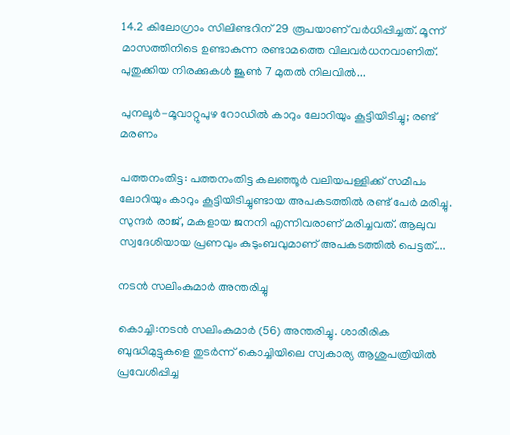14.2 കിലോഗ്രാം സിലിണ്ടറിന് 29 രൂപയാണ് വർധിപ്പിച്ചത്. മൂന്ന് മാസത്തിനിടെ ഉണ്ടാകുന്ന രണ്ടാമത്തെ വിലവർധനവാണിത്. പുതുക്കിയ നിരക്കുകൾ ജൂൺ 7 മുതൽ നിലവിൽ...

പുനലൂർ-മൂവാറ്റുപുഴ റോഡിൽ കാറും ലോറിയും കൂട്ടിയിടിച്ചു; രണ്ട് മരണം

പത്തനംതിട്ട: പത്തനംതിട്ട കലഞ്ഞൂർ വലിയപള്ളിക്ക് സമീപം ലോറിയും കാറും കൂട്ടിയിടിച്ചുണ്ടായ അപകടത്തിൽ രണ്ട് പേർ മരിച്ചു. സുന്ദർ രാജ്, മകളായ ജനനി എന്നിവരാണ് മരിച്ചവത്. ആലുവ സ്വദേശിയായ പ്രണവും കുടുംബവുമാണ് അപകടത്തിൽ പെട്ടത്....

നടൻ സലിംകുമാർ അന്തരിച്ചു

കൊച്ചി:നടൻ സലിംകുമാർ (56) അന്തരിച്ചു. ശാരീരിക ബുദ്ധിമുട്ടുകളെ തുടർന്ന് കൊച്ചിയിലെ സ്വകാര്യ ആശുപത്രിയിൽ പ്രവേശിപ്പിച്ച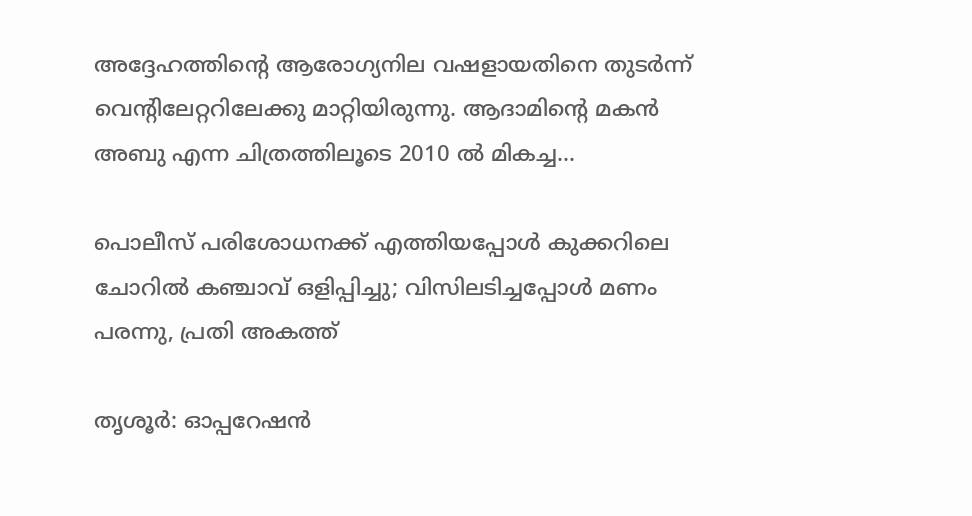അദ്ദേഹത്തിന്റെ ആരോഗ്യനില വഷളായതിനെ തുടർന്ന് വെന്റിലേറ്ററിലേക്കു മാറ്റിയിരുന്നു. ആദാമിന്റെ മകൻ അബു എന്ന ചിത്രത്തിലൂടെ 2010 ൽ മികച്ച...

പൊലീസ് പരിശോധനക്ക് എത്തിയപ്പോൾ കുക്കറിലെ ചോറിൽ കഞ്ചാവ് ഒളിപ്പിച്ചു; വിസിലടിച്ചപ്പോൾ മണം പരന്നു, പ്രതി അകത്ത്

തൃശൂർ: ഓപ്പറേഷൻ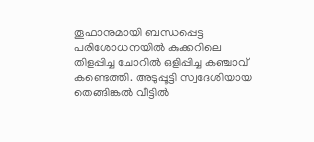തൂഫാനുമായി ബന്ധപ്പെട്ട പരിശോധനയിൽ കുക്കറിലെ തിളപ്പിച്ച ചോറിൽ ഒളിപ്പിച്ച കഞ്ചാവ് കണ്ടെത്തി. അടുപ്പൂട്ടി സ്വദേശിയായ തെങ്ങിങ്കൽ വീട്ടിൽ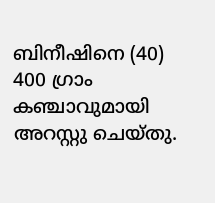ബിനീഷിനെ (40) 400 ഗ്രാം കഞ്ചാവുമായി അറസ്റ്റു ചെയ്തു.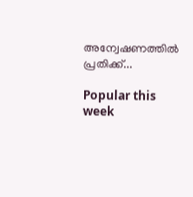അന്വേഷണത്തിൽ പ്രതിക്ക്...

Popular this week